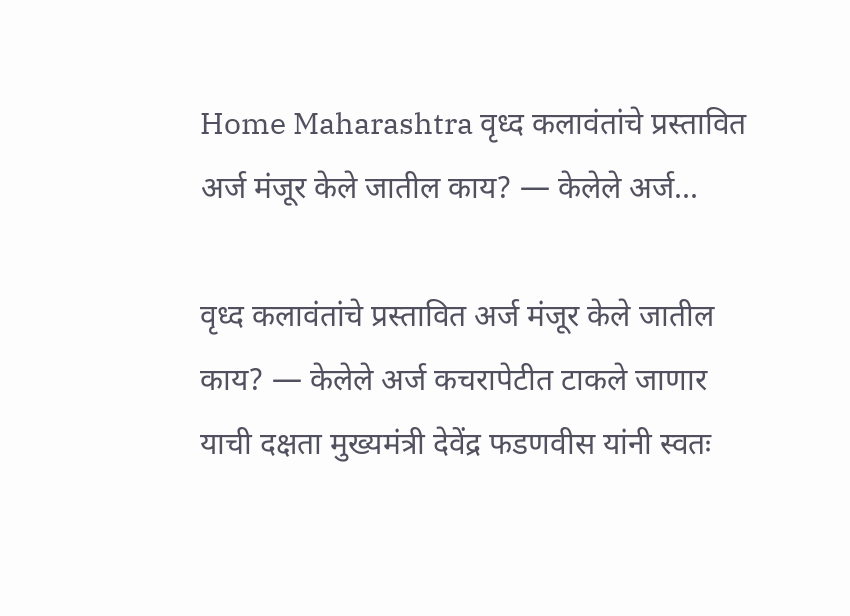Home Maharashtra वृध्द कलावंतांचे प्रस्तावित अर्ज मंजूर केले जातील काय? — केलेले अर्ज...

वृध्द कलावंतांचे प्रस्तावित अर्ज मंजूर केले जातील काय? — केलेले अर्ज कचरापेटीत टाकले जाणार याची दक्षता मुख्यमंत्री देवेंद्र फडणवीस यांनी स्वतः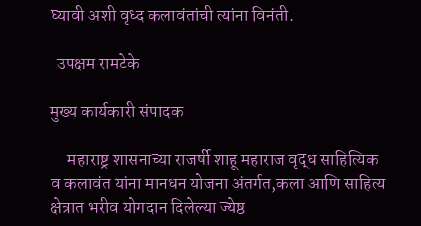घ्यावी अशी वृध्द कलावंतांची त्यांना विनंती.

  उपक्षम रामटेके

मुख्य कार्यकारी संपादक

     महाराष्ट्र शासनाच्या राजर्षी शाहू महाराज वृद्ध साहित्यिक व कलावंत यांना मानधन योजना अंतर्गत,कला आणि साहित्य क्षेत्रात भरीव योगदान दिलेल्या ज्येष्ठ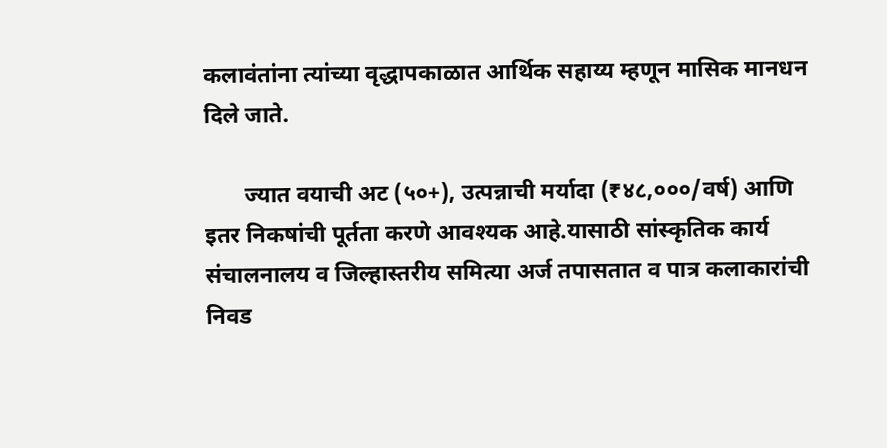कलावंतांना त्यांच्या वृद्धापकाळात आर्थिक सहाय्य म्हणून मासिक मानधन दिले जाते.

       ज्यात वयाची अट (५०+), उत्पन्नाची मर्यादा (₹४८,०००/वर्ष) आणि इतर निकषांची पूर्तता करणे आवश्यक आहे.यासाठी सांस्कृतिक कार्य संचालनालय व जिल्हास्तरीय समित्या अर्ज तपासतात व पात्र कलाकारांची निवड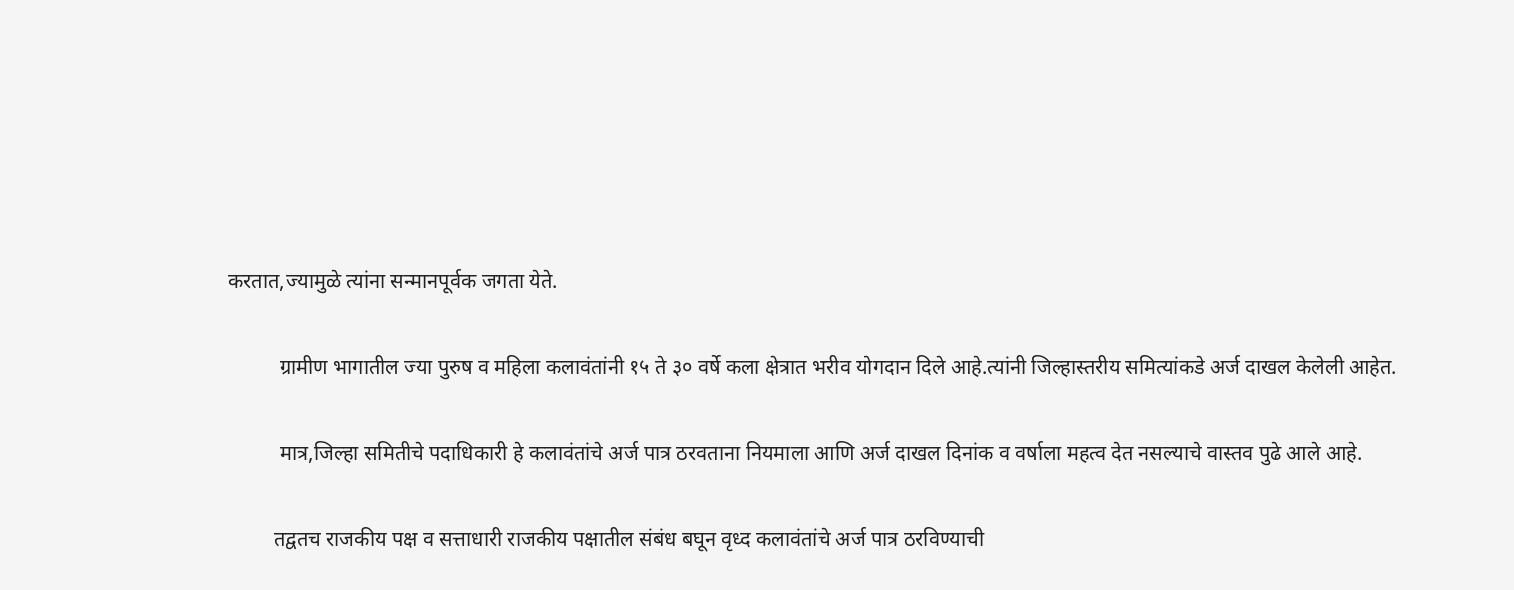करतात,ज्यामुळे त्यांना सन्मानपूर्वक जगता येते.

          ग्रामीण भागातील ज्या पुरुष व महिला कलावंतांनी १५ ते ३० वर्षे कला क्षेत्रात भरीव योगदान दिले आहे.त्यांनी जिल्हास्तरीय समित्यांकडे अर्ज दाखल केलेली आहेत.

          मात्र,जिल्हा समितीचे पदाधिकारी हे कलावंतांचे अर्ज पात्र ठरवताना नियमाला आणि अर्ज दाखल दिनांक व वर्षाला महत्व देत नसल्याचे वास्तव पुढे आले आहे.

         तद्वतच राजकीय पक्ष व सत्ताधारी राजकीय पक्षातील संबंध बघून वृध्द कलावंतांचे अर्ज पात्र ठरविण्याची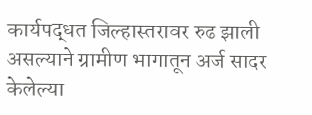कार्यपद्धत जिल्हास्तरावर रुढ झाली असल्याने ग्रामीण भागातून अर्ज सादर केलेल्या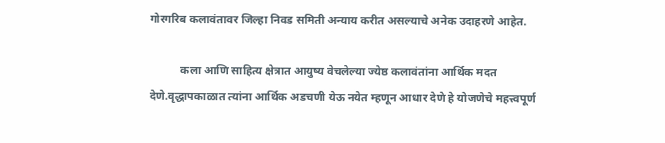गोरगरिब कलावंतावर जिल्हा निवड समिती अन्याय करीत असल्याचे अनेक उदाहरणे आहेत.

           कला आणि साहित्य क्षेत्रात आयुष्य वेचलेल्या ज्येष्ठ कलावंतांना आर्थिक मदत देणे.वृद्धापकाळात त्यांना आर्थिक अडचणी येऊ नयेत म्हणून आधार देणे हे योजणेचे महत्त्वपूर्ण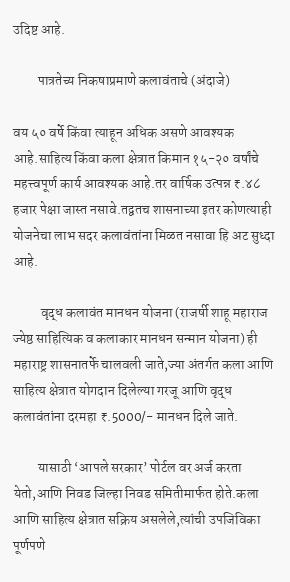उदिष्ट आहे.

         पात्रतेच्य निकषाप्रमाणे कलावंताचे (अंदाजे)

वय ५० वर्षे किंवा त्याहून अधिक असणे आवश्यक आहे.साहित्य किंवा कला क्षेत्रात किमान १५-२० वर्षांचे महत्त्वपूर्ण कार्य आवश्यक आहे.तर वार्षिक उत्पन्न ₹.४८ हजार पेक्षा जास्त नसावे.तद्वतच शासनाच्या इतर कोणत्याही योजनेचा लाभ सदर कलावंतांना मिळत नसावा हि अट सुध्दा आहे.

          वृद्ध कलावंत मानधन योजना (राजर्षी शाहू महाराज ज्येष्ठ साहित्यिक व कलाकार मानधन सन्मान योजना) ही महाराष्ट्र शासनातर्फे चालवली जाते,ज्या अंतर्गत कला आणि साहित्य क्षेत्रात योगदान दिलेल्या गरजू आणि वृद्ध कलावंतांना दरमहा ₹.5000/- मानधन दिले जाते.

         यासाठी ‘आपले सरकार’ पोर्टल वर अर्ज करता येतो,आणि निवड जिल्हा निवड समितीमार्फत होते.कला आणि साहित्य क्षेत्रात सक्रिय असलेले,त्यांची उपजिविका पूर्णपणे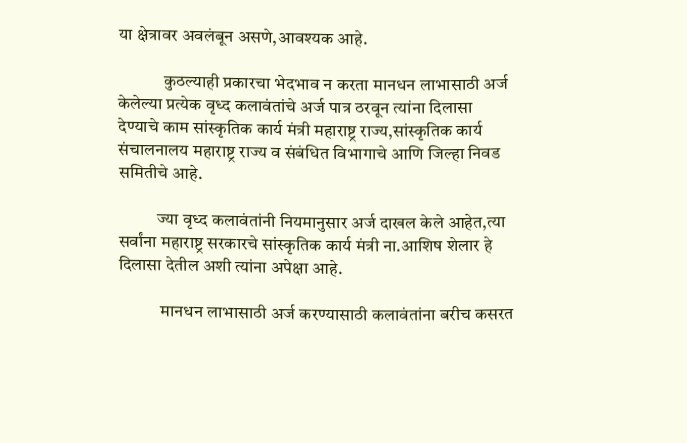या क्षेत्रावर अवलंबून असणे,आवश्यक आहे.

             कुठल्याही प्रकारचा भेदभाव न करता मानधन लाभासाठी अर्ज केलेल्या प्रत्येक वृध्द कलावंतांचे अर्ज पात्र ठरवून त्यांना दिलासा देण्याचे काम सांस्कृतिक कार्य मंत्री महाराष्ट्र राज्य,सांस्कृतिक कार्य संचालनालय महाराष्ट्र राज्य व संबंधित विभागाचे आणि जिल्हा निवड समितीचे आहे.

           ज्या वृध्द कलावंतांनी नियमानुसार अर्ज दाखल केले आहेत,त्या सर्वांना महाराष्ट्र सरकारचे सांस्कृतिक कार्य मंत्री ना.आशिष शेलार हे दिलासा देतील अशी त्यांना अपेक्षा आहे.

            मानधन लाभासाठी अर्ज करण्यासाठी कलावंतांना बरीच कसरत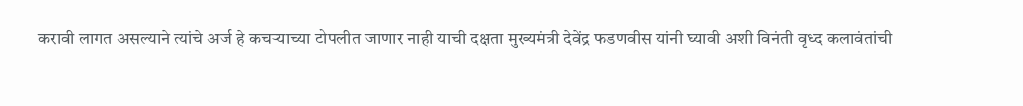करावी लागत असल्याने त्यांचे अर्ज हे कचऱ्याच्या टोपलीत जाणार नाही याची दक्षता मुख्यमंत्री देवेंद्र फडणवीस यांनी घ्यावी अशी विनंती वृध्द कलावंतांची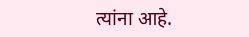त्यांना आहे.